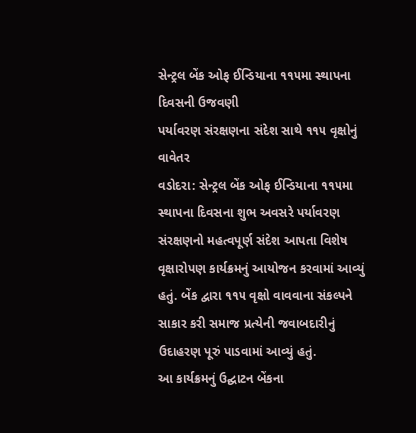સેન્ટ્રલ બેંક ઓફ ઈન્ડિયાના ૧૧૫મા સ્થાપના દિવસની ઉજવણી
પર્યાવરણ સંરક્ષણના સંદેશ સાથે ૧૧૫ વૃક્ષોનું વાવેતર
વડોદરા: સેન્ટ્રલ બેંક ઓફ ઈન્ડિયાના ૧૧૫મા સ્થાપના દિવસના શુભ અવસરે પર્યાવરણ સંરક્ષણનો મહત્વપૂર્ણ સંદેશ આપતા વિશેષ વૃક્ષારોપણ કાર્યક્રમનું આયોજન કરવામાં આવ્યું હતું. બેંક દ્વારા ૧૧૫ વૃક્ષો વાવવાના સંકલ્પને સાકાર કરી સમાજ પ્રત્યેની જવાબદારીનું ઉદાહરણ પૂરું પાડવામાં આવ્યું હતું.
આ કાર્યક્રમનું ઉદ્ઘાટન બેંકના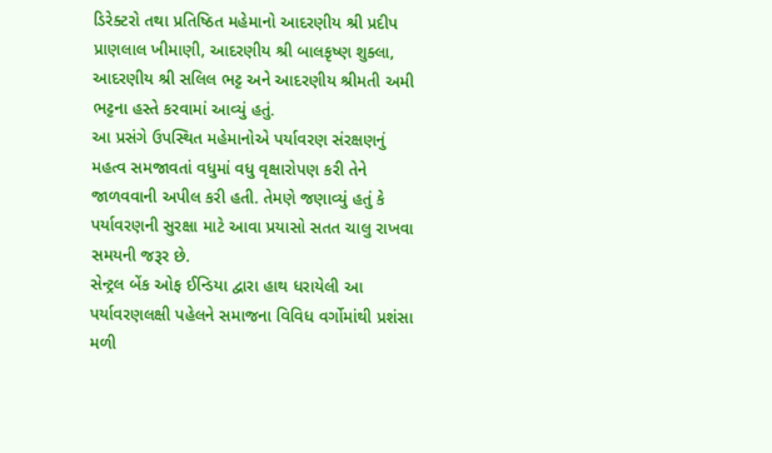ડિરેક્ટરો તથા પ્રતિષ્ઠિત મહેમાનો આદરણીય શ્રી પ્રદીપ પ્રાણલાલ ખીમાણી, આદરણીય શ્રી બાલકૃષ્ણ શુક્લા, આદરણીય શ્રી સલિલ ભટ્ટ અને આદરણીય શ્રીમતી અમી ભટ્ટના હસ્તે કરવામાં આવ્યું હતું.
આ પ્રસંગે ઉપસ્થિત મહેમાનોએ પર્યાવરણ સંરક્ષણનું મહત્વ સમજાવતાં વધુમાં વધુ વૃક્ષારોપણ કરી તેને જાળવવાની અપીલ કરી હતી. તેમણે જણાવ્યું હતું કે પર્યાવરણની સુરક્ષા માટે આવા પ્રયાસો સતત ચાલુ રાખવા સમયની જરૂર છે.
સેન્ટ્રલ બેંક ઓફ ઈન્ડિયા દ્વારા હાથ ધરાયેલી આ પર્યાવરણલક્ષી પહેલને સમાજના વિવિધ વર્ગોમાંથી પ્રશંસા મળી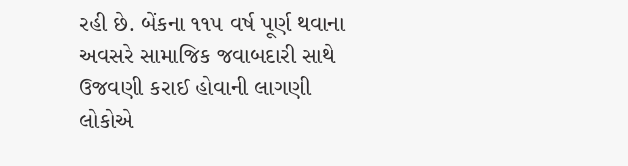રહી છે. બેંકના ૧૧૫ વર્ષ પૂર્ણ થવાના અવસરે સામાજિક જવાબદારી સાથે ઉજવણી કરાઈ હોવાની લાગણી લોકોએ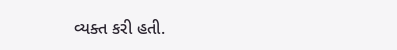વ્યક્ત કરી હતી.